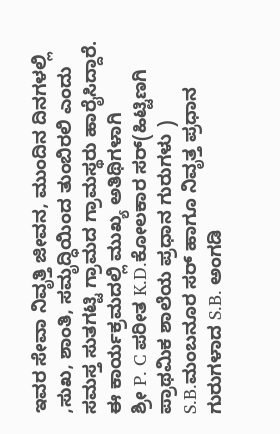ಇವರ ಸೇವಾ ನಿವೃತ್ತಿ ಜೀವನ, ಮುಂದಿನ ದಿನಗಳಲ್ಲಿ ,ಸುಖ, ಶಾಂತಿ, ಸಮೃದ್ಧಿಯಿಂದ ತುಂಬಿರಲಿ ಎಂದು ಸಮಸ್ತ ಸುತಗಟ್ಟಿ ಗ್ರಾಮದ ಗ್ರಾಮಸ್ಥರು ಹಾರೈಸಿದ್ದಾರೆ. ಈ ಕಾರ್ಯಕ್ರಮದಲ್ಲಿ ಮುಖ್ಯ ಅತಿಥಿಗಳಾಗಿ
ಶ್ರೀ P. C ಪರೀತ K.D.ಕೋಲಕಾರ ಸರ್(ಹಿಟ್ಟಿಣಗಿ ಪ್ರಾಥಮಿಕ ಶಾಲೆಯ ಪ್ರಧಾನ ಗುರುಗಳು ) S.B.ಮಂಬನೂರ ಸರ್ ಹಾಗೂ ನಿವೃತ್ತ ಪ್ರಧಾನ ಗುರುಗಳಾದ S.B. ಅಂಗಡಿ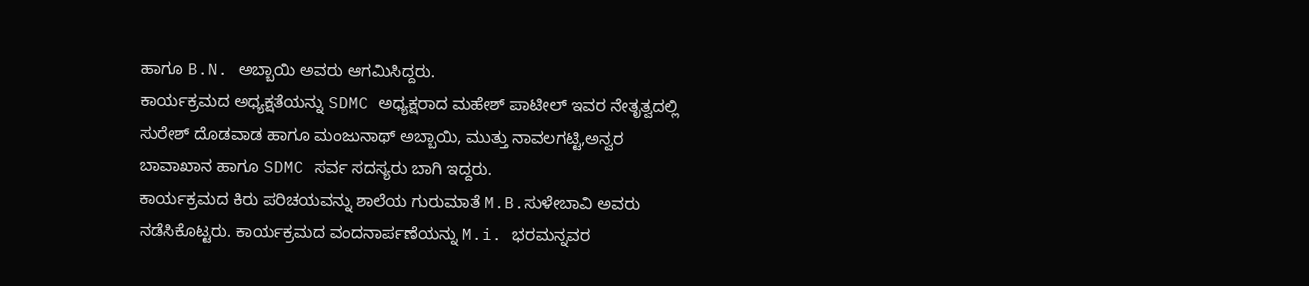ಹಾಗೂ B.N. ಅಬ್ಬಾಯಿ ಅವರು ಆಗಮಿಸಿದ್ದರು.
ಕಾರ್ಯಕ್ರಮದ ಅಧ್ಯಕ್ಷತೆಯನ್ನು SDMC ಅಧ್ಯಕ್ಷರಾದ ಮಹೇಶ್ ಪಾಟೀಲ್ ಇವರ ನೇತೃತ್ವದಲ್ಲಿ ಸುರೇಶ್ ದೊಡವಾಡ ಹಾಗೂ ಮಂಜುನಾಥ್ ಅಬ್ಬಾಯಿ, ಮುತ್ತು ನಾವಲಗಟ್ಟಿ,ಅನ್ವರ ಬಾವಾಖಾನ ಹಾಗೂ SDMC ಸರ್ವ ಸದಸ್ಯರು ಬಾಗಿ ಇದ್ದರು.
ಕಾರ್ಯಕ್ರಮದ ಕಿರು ಪರಿಚಯವನ್ನು ಶಾಲೆಯ ಗುರುಮಾತೆ M.B.ಸುಳೇಬಾವಿ ಅವರು ನಡೆಸಿಕೊಟ್ಟರು. ಕಾರ್ಯಕ್ರಮದ ವಂದನಾರ್ಪಣೆಯನ್ನು M.i. ಭರಮನ್ನವರ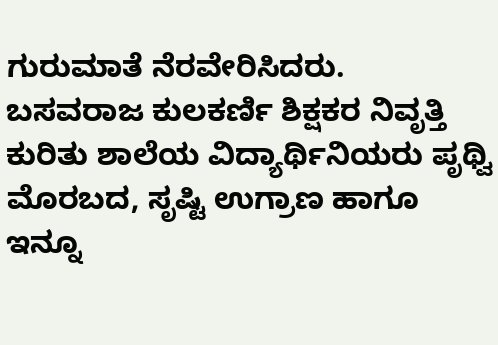ಗುರುಮಾತೆ ನೆರವೇರಿಸಿದರು.
ಬಸವರಾಜ ಕುಲಕರ್ಣಿ ಶಿಕ್ಷಕರ ನಿವೃತ್ತಿ ಕುರಿತು ಶಾಲೆಯ ವಿದ್ಯಾರ್ಥಿನಿಯರು ಪೃಥ್ವಿ ಮೊರಬದ, ಸೃಷ್ಟಿ ಉಗ್ರಾಣ ಹಾಗೂ ಇನ್ನೂ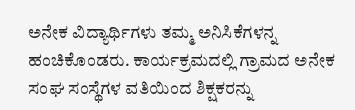ಅನೇಕ ವಿದ್ಯಾರ್ಥಿಗಳು ತಮ್ಮ ಅನಿಸಿಕೆಗಳನ್ನ ಹಂಚಿಕೊಂಡರು. ಕಾರ್ಯಕ್ರಮದಲ್ಲಿ ಗ್ರಾಮದ ಅನೇಕ ಸಂಘ ಸಂಸ್ಥೆಗಳ ವತಿಯಿಂದ ಶಿಕ್ಷಕರನ್ನು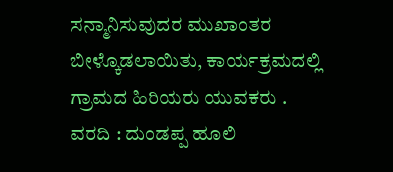ಸನ್ಮಾನಿಸುವುದರ ಮುಖಾಂತರ ಬೀಳ್ಕೊಡಲಾಯಿತು, ಕಾರ್ಯಕ್ರಮದಲ್ಲಿ ಗ್ರಾಮದ ಹಿರಿಯರು ಯುವಕರು .
ವರದಿ : ದುಂಡಪ್ಪ ಹೂಲಿ